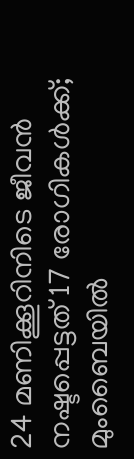24 മണിക്കൂറിനിടെ ജീവന്‍ നഷ്ടപ്പെട്ടത് 17 രോഗികള്‍ക്ക്; മുംബൈയില്‍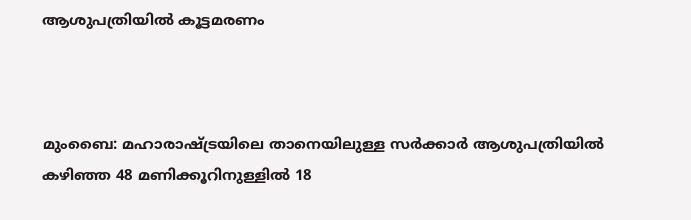ആശുപത്രിയില്‍ കൂട്ടമരണം



മുംബൈ: മഹാരാഷ്ട്രയിലെ താനെയിലുള്ള സര്‍ക്കാര്‍ ആശുപത്രിയില്‍ കഴിഞ്ഞ 48 മണിക്കൂറിനുള്ളില്‍ 18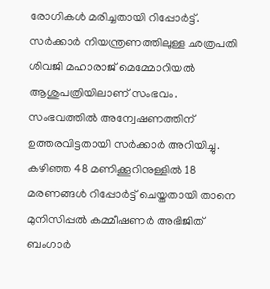രോഗികള്‍ മരിച്ചതായി റിപ്പോര്‍ട്ട്. സര്‍ക്കാര്‍ നിയന്ത്രണത്തിലുള്ള ഛത്രപതി ശിവജി മഹാരാജ് മെമ്മോറിയല്‍ ആശുപത്രിയിലാണ് സംഭവം. സംഭവത്തില്‍ അന്വേഷണത്തിന് ഉത്തരവിട്ടതായി സര്‍ക്കാര്‍ അറിയിച്ചു. കഴിഞ്ഞ 48 മണിക്കൂറിനുള്ളില്‍ 18 മരണങ്ങള്‍ റിപ്പോര്‍ട്ട് ചെയ്തതായി താനെ മുനിസിപ്പല്‍ കമ്മീഷണര്‍ അഭിജിത് ബംഗാര്‍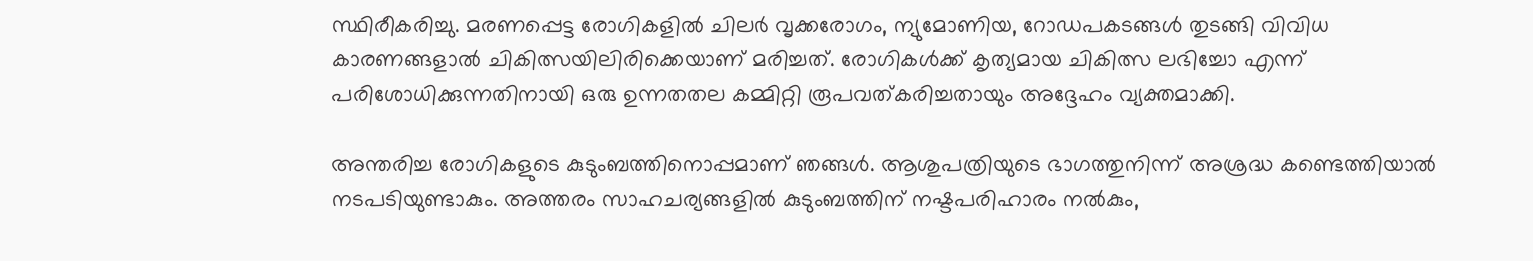സ്ഥിരീകരിച്ചു. മരണപ്പെട്ട രോഗികളില്‍ ചിലര്‍ വൃക്കരോഗം, ന്യുമോണിയ, റോഡപകടങ്ങള്‍ തുടങ്ങി വിവിധ കാരണങ്ങളാല്‍ ചികിത്സയിലിരിക്കെയാണ് മരിച്ചത്. രോഗികള്‍ക്ക് കൃത്യമായ ചികിത്സ ലഭിച്ചോ എന്ന് പരിശോധിക്കുന്നതിനായി ഒരു ഉന്നതതല കമ്മിറ്റി രൂപവത്കരിച്ചതായും അദ്ദേഹം വ്യക്തമാക്കി.

അന്തരിച്ച രോഗികളുടെ കുടുംബത്തിനൊപ്പമാണ് ഞങ്ങള്‍. ആശുപത്രിയുടെ ഭാഗത്തുനിന്ന് അശ്രദ്ധ കണ്ടെത്തിയാല്‍ നടപടിയുണ്ടാകും. അത്തരം സാഹചര്യങ്ങളില്‍ കുടുംബത്തിന് നഷ്ടപരിഹാരം നല്‍കും,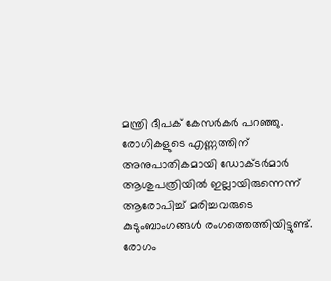മന്ത്രി ദീപക് കേസര്‍കര്‍ പറഞ്ഞു. രോഗികളുടെ എണ്ണത്തിന് അനുപാതികമായി ഡോക്ടര്‍മാര്‍ ആശുപത്രിയില്‍ ഇല്ലായിരുന്നെന്ന് ആരോപിച്ച് മരിച്ചവരുടെ കുടുംബാംഗങ്ങള്‍ രംഗത്തെത്തിയിട്ടുണ്ട്. രോഗം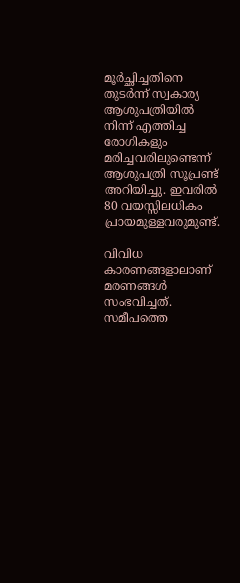മൂര്‍ച്ഛിച്ചതിനെ തുടര്‍ന്ന് സ്വകാര്യ ആശുപത്രിയില്‍ നിന്ന് എത്തിച്ച രോഗികളും മരിച്ചവരിലുണ്ടെന്ന് ആശുപത്രി സൂപ്രണ്ട് അറിയിച്ചു. ഇവരില്‍ 80 വയസ്സിലധികം പ്രായമുള്ളവരുമുണ്ട്.

വിവിധ കാരണങ്ങളാലാണ് മരണങ്ങള്‍ സംഭവിച്ചത്. സമീപത്തെ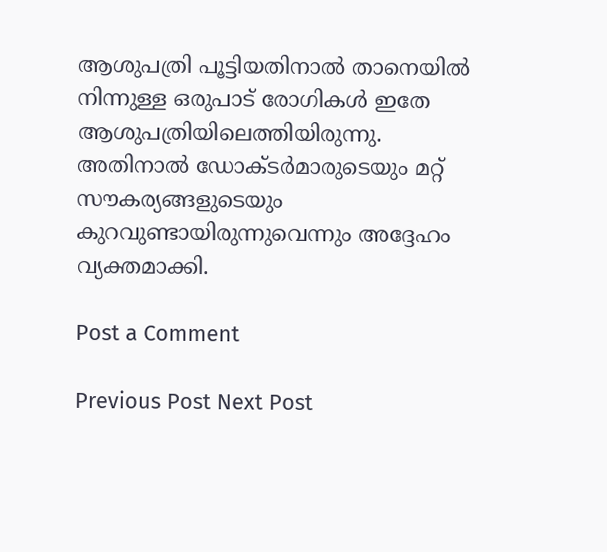ആശുപത്രി പൂട്ടിയതിനാല്‍ താനെയില്‍ നിന്നുള്ള ഒരുപാട് രോഗികള്‍ ഇതേ ആശുപത്രിയിലെത്തിയിരുന്നു. അതിനാല്‍ ഡോക്ടര്‍മാരുടെയും മറ്റ് സൗകര്യങ്ങളുടെയും കുറവുണ്ടായിരുന്നുവെന്നും അദ്ദേഹം വ്യക്തമാക്കി.

Post a Comment

Previous Post Next Post